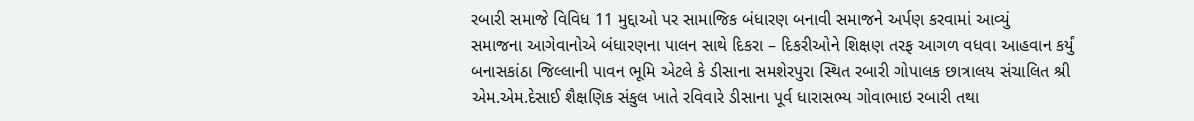રબારી સમાજે વિવિધ 11 મુદ્દાઓ પર સામાજિક બંધારણ બનાવી સમાજને અર્પણ કરવામાં આવ્યું
સમાજના આગેવાનોએ બંધારણના પાલન સાથે દિકરા – દિકરીઓને શિક્ષણ તરફ આગળ વધવા આહવાન કર્યું
બનાસકાંઠા જિલ્લાની પાવન ભૂમિ એટલે કે ડીસાના સમશેરપુરા સ્થિત રબારી ગોપાલક છાત્રાલય સંચાલિત શ્રી એમ.એમ.દેસાઈ શૈક્ષણિક સંકુલ ખાતે રવિવારે ડીસાના પૂર્વ ધારાસભ્ય ગોવાભાઇ રબારી તથા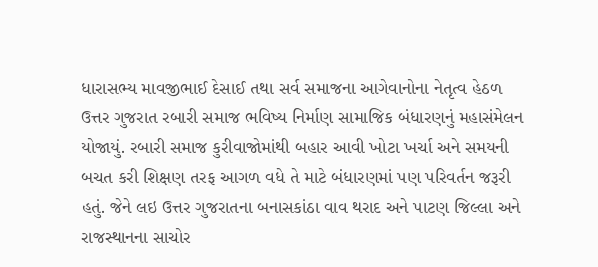ધારાસભ્ય માવજીભાઈ દેસાઈ તથા સર્વ સમાજના આગેવાનોના નેતૃત્વ હેઠળ ઉત્તર ગુજરાત રબારી સમાજ ભવિષ્ય નિર્માણ સામાજિક બંધારણનું મહાસંમેલન યોજાયું. રબારી સમાજ કુરીવાજોમાંથી બહાર આવી ખોટા ખર્ચા અને સમયની બચત કરી શિક્ષણ તરફ આગળ વધે તે માટે બંધારણમાં પણ પરિવર્તન જરૂરી હતું. જેને લઇ ઉત્તર ગુજરાતના બનાસકાંઠા વાવ થરાદ અને પાટણ જિલ્લા અને રાજસ્થાનના સાચોર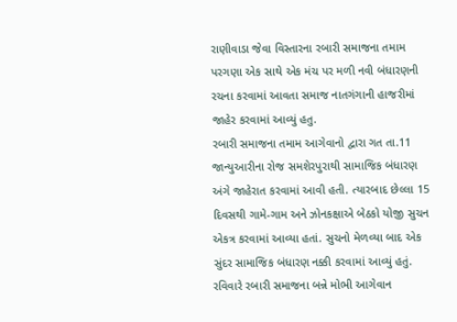રાણીવાડા જેવા વિસ્તારના રબારી સમાજના તમામ પરગણા એક સાથે એક મંચ પર મળી નવી બંધારણની રચના કરવામાં આવતા સમાજ નાતગંગાની હાજરીમાં જાહેર કરવામાં આવ્યું હતુ.
રબારી સમાજના તમામ આગેવાનો દ્વારા ગત તા.11 જાન્યુઆરીના રોજ સમશેરપુરાથી સામાજિક બંધારણ અંગે જાહેરાત કરવામાં આવી હતી. ત્યારબાદ છેલ્લા 15 દિવસથી ગામે-ગામ અને ઝોનકક્ષાએ બેઠકો યોજી સુચન એકત્ર કરવામાં આવ્યા હતાં. સુચનો મેળવ્યા બાદ એક સુંદર સામાજિક બંધારણ નક્કી કરવામાં આવ્યું હતું. રવિવારે રબારી સમાજના બન્ને મોભી આગેવાન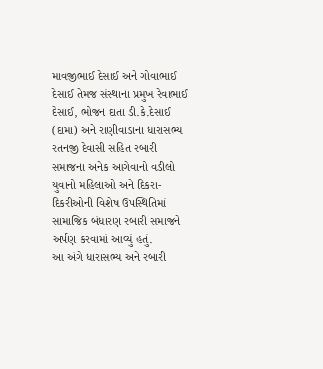માવજીભાઈ દેસાઈ અને ગોવાભાઈ દેસાઈ તેમજ સંસ્થાના પ્રમુખ રેવાભાઈ દેસાઈ, ભોજન દાતા ડી.કે.દેસાઈ (દામા) અને રાણીવાડાના ધારાસભ્ય રતનજી દેવાસી સહિત રબારી સમાજના અનેક આગેવાનો વડીલો યુવાનો મહિલાઓ અને દિકરા-દિકરીઓની વિશેષ ઉપસ્થિતિમાં સામાજિક બંધારણ રબારી સમાજને અર્પણ કરવામાં આવ્યું હતું.
આ અંગે ધારાસભ્ય અને રબારી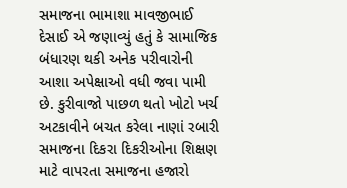સમાજના ભામાશા માવજીભાઈ દેસાઈ એ જણાવ્યું હતું કે સામાજિક બંધારણ થકી અનેક પરીવારોની આશા અપેક્ષાઓ વધી જવા પામી છે. કુરીવાજો પાછળ થતો ખોટો ખર્ચ અટકાવીને બચત કરેલા નાણાં રબારી સમાજના દિકરા દિકરીઓના શિક્ષણ માટે વાપરતા સમાજના હજારો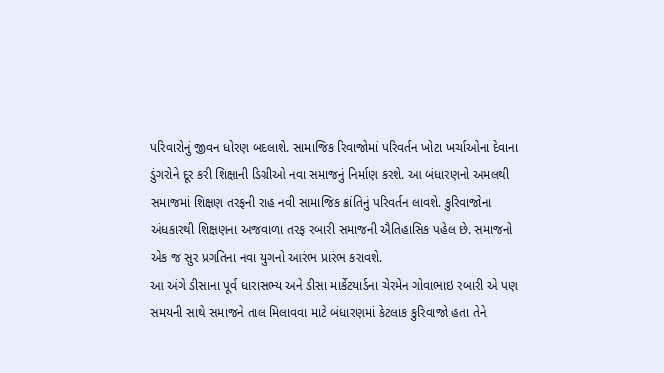પરિવારોનું જીવન ધોરણ બદલાશે. સામાજિક રિવાજોમાં પરિવર્તન ખોટા ખર્ચાઓના દેવાના ડુંગરોને દૂર કરી શિક્ષાની ડિગ્રીઓ નવા સમાજનું નિર્માણ કરશે. આ બંધારણનો અમલથી સમાજમાં શિક્ષણ તરફની રાહ નવી સામાજિક ક્રાંતિનું પરિવર્તન લાવશે. કુરિવાજોના અંધકારથી શિક્ષણના અજવાળા તરફ રબારી સમાજની ઐતિહાસિક પહેલ છે. સમાજનો એક જ સુર પ્રગતિના નવા યુગનો આરંભ પ્રારંભ કરાવશે.
આ અંગે ડીસાના પૂર્વ ધારાસભ્ય અને ડીસા માર્કેટયાર્ડના ચેરમેન ગોવાભાઇ રબારી એ પણ સમયની સાથે સમાજને તાલ મિલાવવા માટે બંધારણમાં કેટલાક કુરિવાજો હતા તેને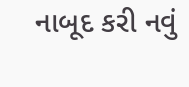નાબૂદ કરી નવું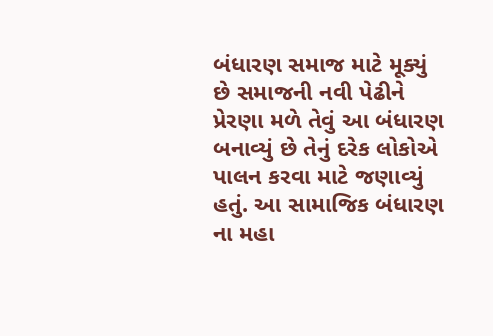બંધારણ સમાજ માટે મૂક્યું છે સમાજની નવી પેઢીને પ્રેરણા મળે તેવું આ બંધારણ બનાવ્યું છે તેનું દરેક લોકોએ પાલન કરવા માટે જણાવ્યું હતું. આ સામાજિક બંધારણ ના મહા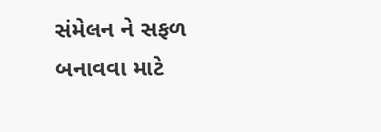સંમેલન ને સફળ બનાવવા માટે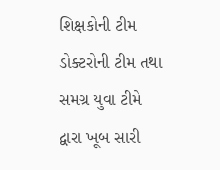શિક્ષકોની ટીમ ડોક્ટરોની ટીમ તથા સમગ્ર યુવા ટીમે દ્વારા ખૂબ સારી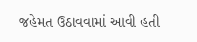જહેમત ઉઠાવવામાં આવી હતી